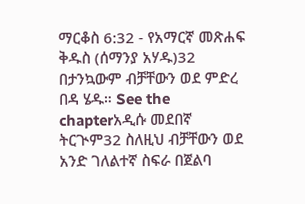ማርቆስ 6:32 - የአማርኛ መጽሐፍ ቅዱስ (ሰማንያ አሃዱ)32 በታንኳውም ብቻቸውን ወደ ምድረ በዳ ሄዱ። See the chapterአዲሱ መደበኛ ትርጒም32 ስለዚህ ብቻቸውን ወደ አንድ ገለልተኛ ስፍራ በጀልባ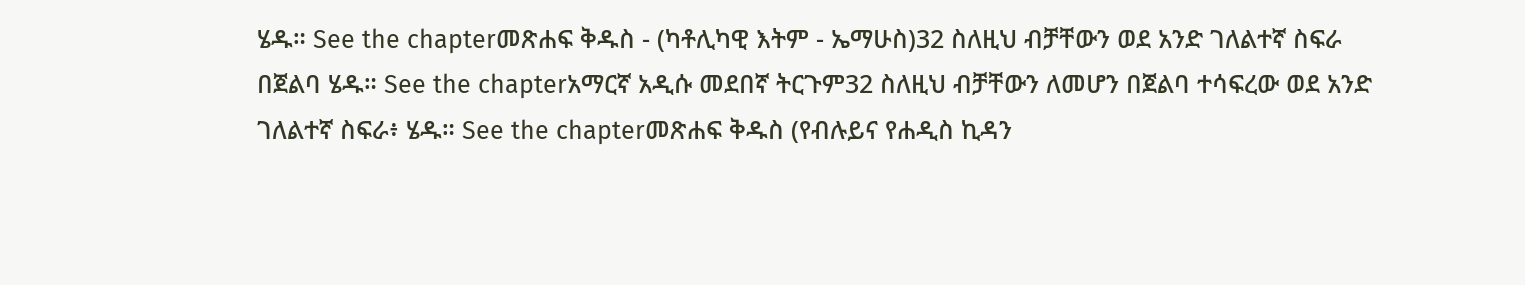ሄዱ። See the chapterመጽሐፍ ቅዱስ - (ካቶሊካዊ እትም - ኤማሁስ)32 ስለዚህ ብቻቸውን ወደ አንድ ገለልተኛ ስፍራ በጀልባ ሄዱ። See the chapterአማርኛ አዲሱ መደበኛ ትርጉም32 ስለዚህ ብቻቸውን ለመሆን በጀልባ ተሳፍረው ወደ አንድ ገለልተኛ ስፍራ፥ ሄዱ። See the chapterመጽሐፍ ቅዱስ (የብሉይና የሐዲስ ኪዳን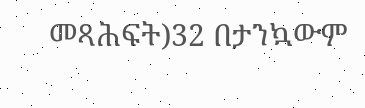መጻሕፍት)32 በታንኳውም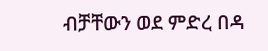ብቻቸውን ወደ ምድረ በዳ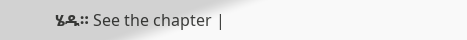ሄዱ። See the chapter |